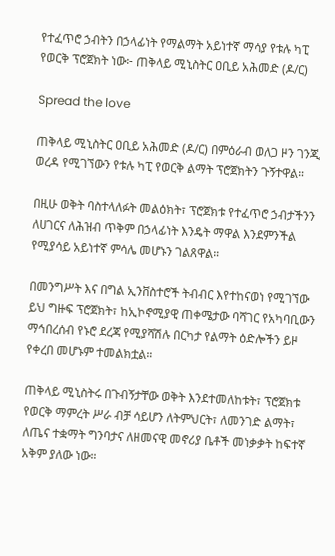የተፈጥሮ ኃብትን በኃላፊነት የማልማት አይነተኛ ማሳያ የቱሉ ካፒ የወርቅ ፕሮጀክት ነው፦ ጠቅላይ ሚኒስትር ዐቢይ አሕመድ (ዶ/ር)

Spread the love

ጠቅላይ ሚኒስትር ዐቢይ አሕመድ (ዶ/ር) በምዕራብ ወለጋ ዞን ገንጂ ወረዳ የሚገኘውን የቱሉ ካፒ የወርቅ ልማት ፕሮጀክትን ጉኝተዋል።

በዚሁ ወቅት ባስተላለፉት መልዕክት፣ ፕሮጀክቱ የተፈጥሮ ኃብታችንን ለሀገርና ለሕዝብ ጥቅም በኃላፊነት እንዴት ማዋል እንደምንችል የሚያሳይ አይነተኛ ምሳሌ መሆኑን ገልጸዋል።

በመንግሥት እና በግል ኢንቨስተሮች ትብብር እየተከናወነ የሚገኘው ይህ ግዙፍ ፕሮጀክት፣ ከኢኮኖሚያዊ ጠቀሜታው ባሻገር የአካባቢውን ማኅበረሰብ የኑሮ ደረጃ የሚያሻሽሉ በርካታ የልማት ዕድሎችን ይዞ የቀረበ መሆኑም ተመልክቷል።

ጠቅላይ ሚኒስትሩ በጉብኝታቸው ወቅት እንደተመለከቱት፣ ፕሮጀክቱ የወርቅ ማምረት ሥራ ብቻ ሳይሆን ለትምህርት፣ ለመንገድ ልማት፣ ለጤና ተቋማት ግንባታና ለዘመናዊ መኖሪያ ቤቶች መነቃቃት ከፍተኛ አቅም ያለው ነው።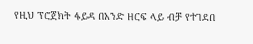የዚህ ፕሮጀክት ፋይዳ በአንድ ዘርፍ ላይ ብቻ የተገደበ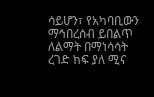ሳይሆን፣ የአካባቢውን ማኅበረሰብ ይበልጥ ለልማት በማነሳሳት ረገድ ከፍ ያለ ሚና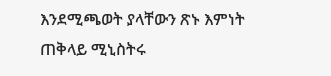እንደሚጫወት ያላቸውን ጽኑ እምነት ጠቅላይ ሚኒስትሩ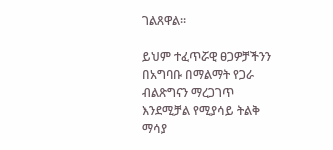ገልጸዋል።

ይህም ተፈጥሯዊ ፀጋዎቻችንን በአግባቡ በማልማት የጋራ ብልጽግናን ማረጋገጥ እንደሚቻል የሚያሳይ ትልቅ ማሳያ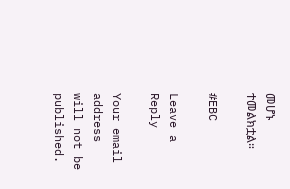መሆኑ ተመልክቷል።

#EBC

Leave a Reply

Your email address will not be published.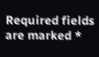Required fields are marked *